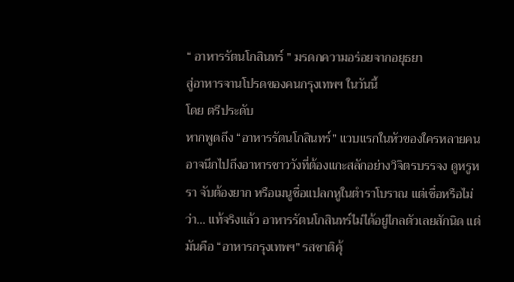“ อาหารรัตนโกสินทร์ ” มรดกความอร่อยจากอยุธยา
สู่อาหารจานโปรดของคนกรุงเทพฯ ในวันนี้
โดย ตรีประดับ
หากพูดถึง “อาหารรัตนโกสินทร์” แวบแรกในหัวของใครหลายคนอาจนึกไปถึงอาหารชาววังที่ต้องแกะสลักอย่างวิจิตรบรรจง ดูหรูหรา จับต้องยาก หรือเมนูชื่อแปลกหูในตำราโบราณ แต่เชื่อหรือไม่ว่า... แท้จริงแล้ว อาหารรัตนโกสินทร์ไม่ได้อยู่ไกลตัวเลยสักนิด แต่มันคือ “อาหารกรุงเทพฯ” รสชาติคุ้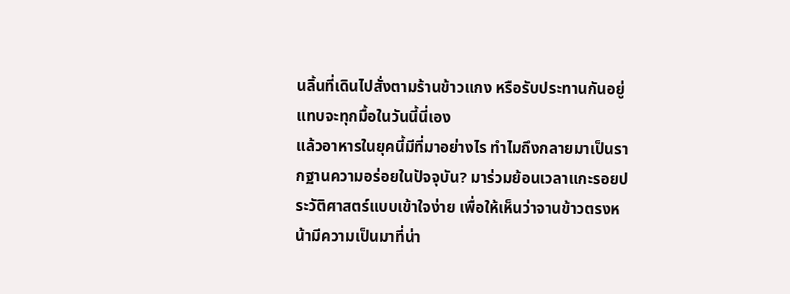นลิ้นที่เดินไปสั่งตามร้านข้าวแกง หรือรับประทานกันอยู่แทบจะทุกมื้อในวันนี้นี่เอง
แล้วอาหารในยุคนี้มีที่มาอย่างไร ทำไมถึงกลายมาเป็นรากฐานความอร่อยในปัจจุบัน? มาร่วมย้อนเวลาแกะรอยประวัติศาสตร์แบบเข้าใจง่าย เพื่อให้เห็นว่าจานข้าวตรงหน้ามีความเป็นมาที่น่า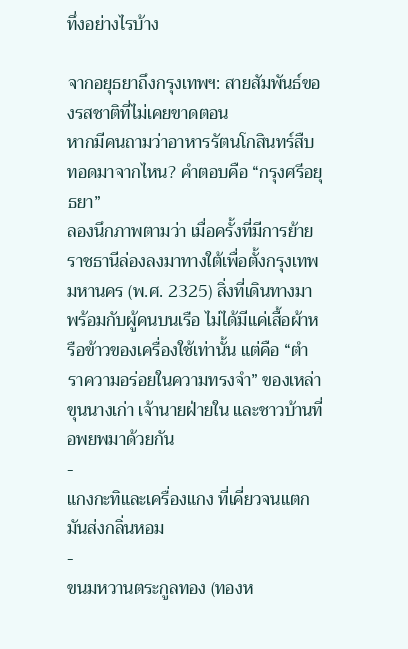ทึ่งอย่างไรบ้าง

จากอยุธยาถึงกรุงเทพฯ: สายสัมพันธ์ของรสชาติที่ไม่เคยขาดตอน
หากมีคนถามว่าอาหารรัตนโกสินทร์สืบทอดมาจากไหน? คำตอบคือ “กรุงศรีอยุธยา”
ลองนึกภาพตามว่า เมื่อครั้งที่มีการย้ายราชธานีล่องลงมาทางใต้เพื่อตั้งกรุงเทพมหานคร (พ.ศ. 2325) สิ่งที่เดินทางมาพร้อมกับผู้คนบนเรือ ไม่ได้มีแค่เสื้อผ้าหรือข้าวของเครื่องใช้เท่านั้น แต่คือ “ตำราความอร่อยในความทรงจำ” ของเหล่าขุนนางเก่า เจ้านายฝ่ายใน และชาวบ้านที่อพยพมาด้วยกัน
-
แกงกะทิและเครื่องแกง ที่เคี่ยวจนแตกมันส่งกลิ่นหอม
-
ขนมหวานตระกูลทอง (ทองห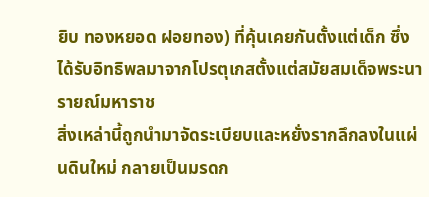ยิบ ทองหยอด ฝอยทอง) ที่คุ้นเคยกันตั้งแต่เด็ก ซึ่งได้รับอิทธิพลมาจากโปรตุเกสตั้งแต่สมัยสมเด็จพระนารายณ์มหาราช
สิ่งเหล่านี้ถูกนำมาจัดระเบียบและหยั่งรากลึกลงในแผ่นดินใหม่ กลายเป็นมรดก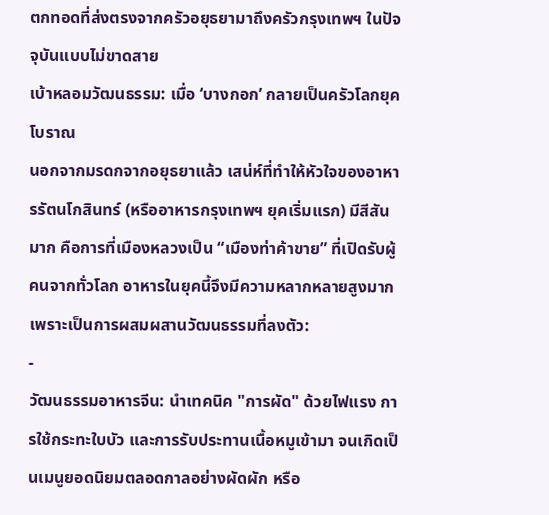ตกทอดที่ส่งตรงจากครัวอยุธยามาถึงครัวกรุงเทพฯ ในปัจจุบันแบบไม่ขาดสาย
เบ้าหลอมวัฒนธรรม: เมื่อ ‘บางกอก’ กลายเป็นครัวโลกยุคโบราณ
นอกจากมรดกจากอยุธยาแล้ว เสน่ห์ที่ทำให้หัวใจของอาหารรัตนโกสินทร์ (หรืออาหารกรุงเทพฯ ยุคเริ่มแรก) มีสีสันมาก คือการที่เมืองหลวงเป็น “เมืองท่าค้าขาย” ที่เปิดรับผู้คนจากทั่วโลก อาหารในยุคนี้จึงมีความหลากหลายสูงมาก เพราะเป็นการผสมผสานวัฒนธรรมที่ลงตัว:
-
วัฒนธรรมอาหารจีน: นำเทคนิค "การผัด" ด้วยไฟแรง การใช้กระทะใบบัว และการรับประทานเนื้อหมูเข้ามา จนเกิดเป็นเมนูยอดนิยมตลอดกาลอย่างผัดผัก หรือ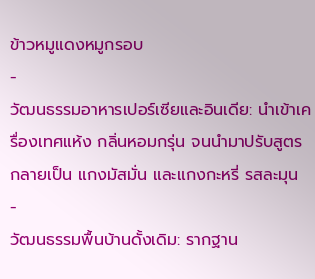ข้าวหมูแดงหมูกรอบ
-
วัฒนธรรมอาหารเปอร์เซียและอินเดีย: นำเข้าเครื่องเทศแห้ง กลิ่นหอมกรุ่น จนนำมาปรับสูตรกลายเป็น แกงมัสมั่น และแกงกะหรี่ รสละมุน
-
วัฒนธรรมพื้นบ้านดั้งเดิม: รากฐาน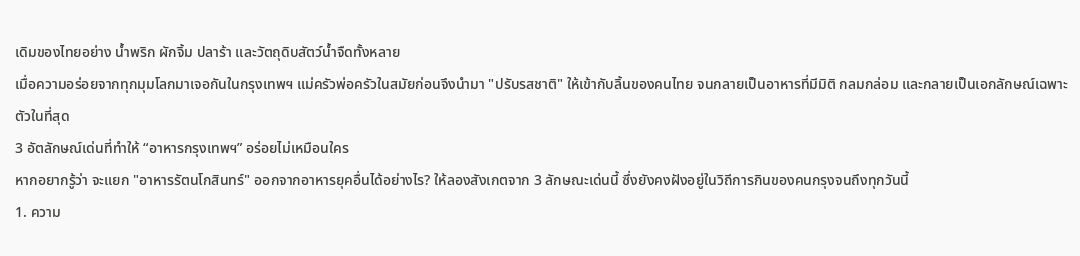เดิมของไทยอย่าง น้ำพริก ผักจิ้ม ปลาร้า และวัตถุดิบสัตว์น้ำจืดทั้งหลาย
เมื่อความอร่อยจากทุกมุมโลกมาเจอกันในกรุงเทพฯ แม่ครัวพ่อครัวในสมัยก่อนจึงนำมา "ปรับรสชาติ" ให้เข้ากับลิ้นของคนไทย จนกลายเป็นอาหารที่มีมิติ กลมกล่อม และกลายเป็นเอกลักษณ์เฉพาะตัวในที่สุด
3 อัตลักษณ์เด่นที่ทำให้ “อาหารกรุงเทพฯ” อร่อยไม่เหมือนใคร
หากอยากรู้ว่า จะแยก "อาหารรัตนโกสินทร์" ออกจากอาหารยุคอื่นได้อย่างไร? ให้ลองสังเกตจาก 3 ลักษณะเด่นนี้ ซึ่งยังคงฝังอยู่ในวิถีการกินของคนกรุงจนถึงทุกวันนี้
1. ความ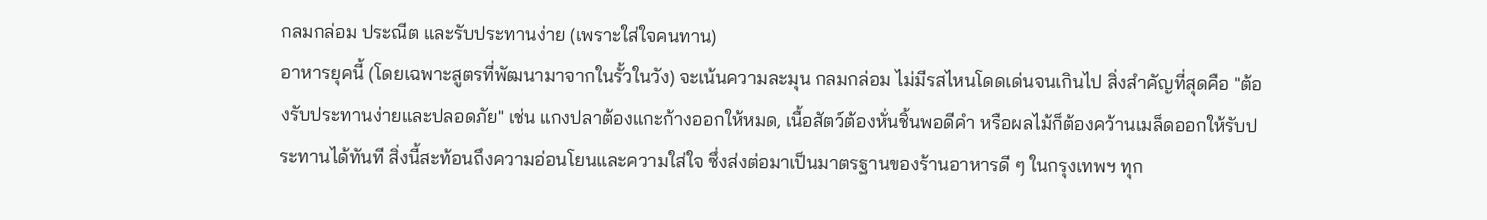กลมกล่อม ประณีต และรับประทานง่าย (เพราะใส่ใจคนทาน)
อาหารยุคนี้ (โดยเฉพาะสูตรที่พัฒนามาจากในรั้วในวัง) จะเน้นความละมุน กลมกล่อม ไม่มีรสไหนโดดเด่นจนเกินไป สิ่งสำคัญที่สุดคือ "ต้องรับประทานง่ายและปลอดภัย" เช่น แกงปลาต้องแกะก้างออกให้หมด, เนื้อสัตว์ต้องหั่นชิ้นพอดีคำ หรือผลไม้ก็ต้องคว้านเมล็ดออกให้รับประทานได้ทันที สิ่งนี้สะท้อนถึงความอ่อนโยนและความใส่ใจ ซึ่งส่งต่อมาเป็นมาตรฐานของร้านอาหารดี ๆ ในกรุงเทพฯ ทุก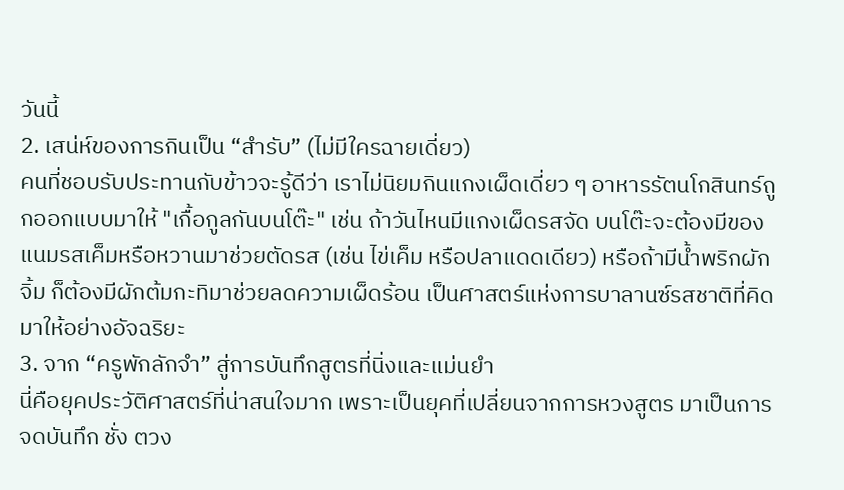วันนี้
2. เสน่ห์ของการกินเป็น “สำรับ” (ไม่มีใครฉายเดี่ยว)
คนที่ชอบรับประทานกับข้าวจะรู้ดีว่า เราไม่นิยมกินแกงเผ็ดเดี่ยว ๆ อาหารรัตนโกสินทร์ถูกออกแบบมาให้ "เกื้อกูลกันบนโต๊ะ" เช่น ถ้าวันไหนมีแกงเผ็ดรสจัด บนโต๊ะจะต้องมีของแนมรสเค็มหรือหวานมาช่วยตัดรส (เช่น ไข่เค็ม หรือปลาแดดเดียว) หรือถ้ามีน้ำพริกผักจิ้ม ก็ต้องมีผักต้มกะทิมาช่วยลดความเผ็ดร้อน เป็นศาสตร์แห่งการบาลานซ์รสชาติที่คิดมาให้อย่างอัจฉริยะ
3. จาก “ครูพักลักจำ” สู่การบันทึกสูตรที่นิ่งและแม่นยำ
นี่คือยุคประวัติศาสตร์ที่น่าสนใจมาก เพราะเป็นยุคที่เปลี่ยนจากการหวงสูตร มาเป็นการจดบันทึก ชั่ง ตวง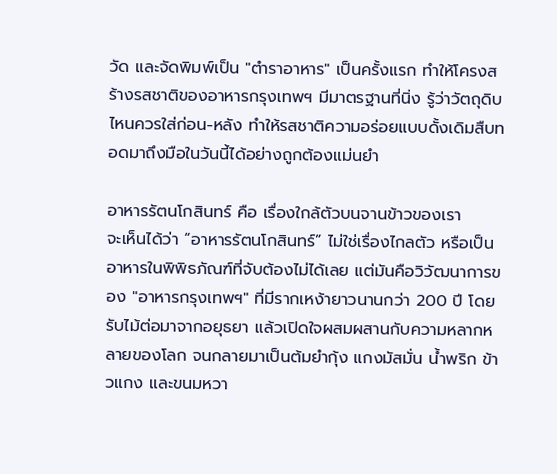วัด และจัดพิมพ์เป็น "ตำราอาหาร" เป็นครั้งแรก ทำให้โครงสร้างรสชาติของอาหารกรุงเทพฯ มีมาตรฐานที่นิ่ง รู้ว่าวัตถุดิบไหนควรใส่ก่อน-หลัง ทำให้รสชาติความอร่อยแบบดั้งเดิมสืบทอดมาถึงมือในวันนี้ได้อย่างถูกต้องแม่นยำ

อาหารรัตนโกสินทร์ คือ เรื่องใกล้ตัวบนจานข้าวของเรา
จะเห็นได้ว่า “อาหารรัตนโกสินทร์” ไม่ใช่เรื่องไกลตัว หรือเป็นอาหารในพิพิธภัณฑ์ที่จับต้องไม่ได้เลย แต่มันคือวิวัฒนาการของ "อาหารกรุงเทพฯ" ที่มีรากเหง้ายาวนานกว่า 200 ปี โดยรับไม้ต่อมาจากอยุธยา แล้วเปิดใจผสมผสานกับความหลากหลายของโลก จนกลายมาเป็นต้มยำกุ้ง แกงมัสมั่น น้ำพริก ข้าวแกง และขนมหวา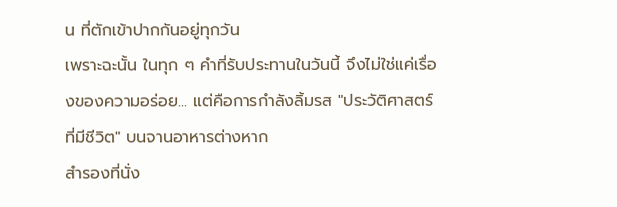น ที่ตักเข้าปากกันอยู่ทุกวัน
เพราะฉะนั้น ในทุก ๆ คำที่รับประทานในวันนี้ จึงไม่ใช่แค่เรื่องของความอร่อย... แต่คือการกำลังลิ้มรส "ประวัติศาสตร์ที่มีชีวิต" บนจานอาหารต่างหาก
สำรองที่นั่ง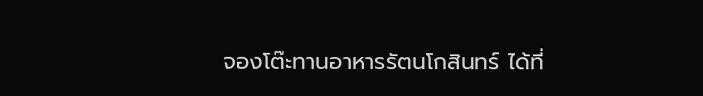จองโต๊ะทานอาหารรัตนโกสินทร์ ได้ที่